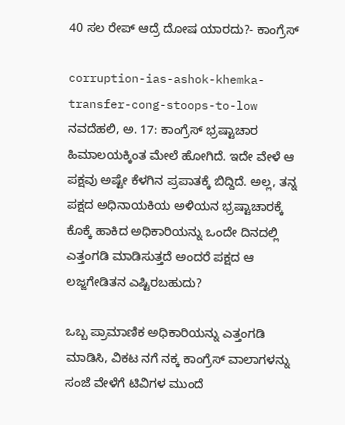40 ಸಲ ರೇಪ್ ಆದ್ರೆ ದೋಷ ಯಾರದು?- ಕಾಂಗ್ರೆಸ್

corruption-ias-ashok-khemka-transfer-cong-stoops-to-low
ನವದೆಹಲಿ, ಅ. 17: ಕಾಂಗ್ರೆಸ್ ಭ್ರಷ್ಟಾಚಾರ ಹಿಮಾಲಯಕ್ಕಿಂತ ಮೇಲೆ ಹೋಗಿದೆ. ಇದೇ ವೇಳೆ ಆ ಪಕ್ಷವು ಅಷ್ಟೇ ಕೆಳಗಿನ ಪ್ರಪಾತಕ್ಕೆ ಬಿದ್ದಿದೆ. ಅಲ್ಲ, ತನ್ನ ಪಕ್ಷದ ಅಧಿನಾಯಕಿಯ ಅಳಿಯನ ಭ್ರಷ್ಟಾಚಾರಕ್ಕೆ ಕೊಕ್ಕೆ ಹಾಕಿದ ಅಧಿಕಾರಿಯನ್ನು ಒಂದೇ ದಿನದಲ್ಲಿ ಎತ್ತಂಗಡಿ ಮಾಡಿಸುತ್ತದೆ ಅಂದರೆ ಪಕ್ಷದ ಆ ಲಜ್ಜಗೇಡಿತನ ಎಷ್ಟಿರಬಹುದು?

ಒಬ್ಬ ಪ್ರಾಮಾಣಿಕ ಅಧಿಕಾರಿಯನ್ನು ಎತ್ತಂಗಡಿ ಮಾಡಿಸಿ, ವಿಕಟ ನಗೆ ನಕ್ಕ ಕಾಂಗ್ರೆಸ್ ವಾಲಾಗಳನ್ನು ಸಂಜೆ ವೇಳೆಗೆ ಟಿವಿಗಳ ಮುಂದೆ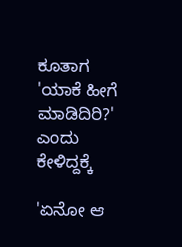ಕೂತಾಗ 'ಯಾಕೆ ಹೀಗೆ ಮಾಡಿದಿರಿ?' ಎಂದು ಕೇಳಿದ್ದಕ್ಕೆ

'ಏನೋ ಆ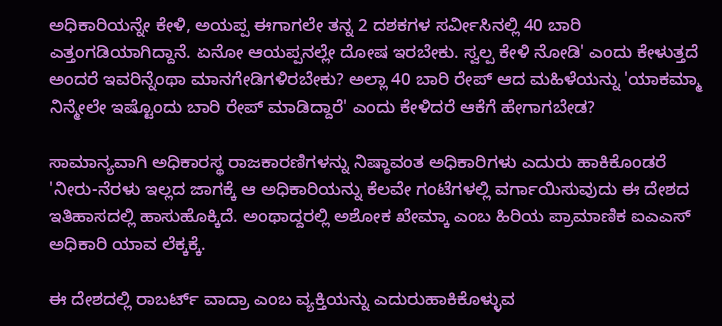ಅಧಿಕಾರಿಯನ್ನೇ ಕೇಳಿ, ಅಯಪ್ಪ ಈಗಾಗಲೇ ತನ್ನ 2 ದಶಕಗಳ ಸರ್ವೀಸಿನಲ್ಲಿ 40 ಬಾರಿ ಎತ್ತಂಗಡಿಯಾಗಿದ್ದಾನೆ. ಏನೋ ಆಯಪ್ಪನಲ್ಲೇ ದೋಷ ಇರಬೇಕು. ಸ್ವಲ್ಪ ಕೇಳಿ ನೋಡಿ' ಎಂದು ಕೇಳುತ್ತದೆ ಅಂದರೆ ಇವರಿನ್ನೆಂಥಾ ಮಾನಗೇಡಿಗಳಿರಬೇಕು? ಅಲ್ಲಾ 40 ಬಾರಿ ರೇಪ್ ಆದ ಮಹಿಳೆಯನ್ನು 'ಯಾಕಮ್ಮಾ ನಿನ್ಮೇಲೇ ಇಷ್ಟೊಂದು ಬಾರಿ ರೇಪ್ ಮಾಡಿದ್ದಾರೆ' ಎಂದು ಕೇಳಿದರೆ ಆಕೆಗೆ ಹೇಗಾಗಬೇಡ?

ಸಾಮಾನ್ಯವಾಗಿ ಅಧಿಕಾರಸ್ಥ ರಾಜಕಾರಣಿಗಳನ್ನು ನಿಷ್ಠಾವಂತ ಅಧಿಕಾರಿಗಳು ಎದುರು ಹಾಕಿಕೊಂಡರೆ 'ನೀರು-ನೆರಳು ಇಲ್ಲದ ಜಾಗಕ್ಕೆ ಆ ಅಧಿಕಾರಿಯನ್ನು ಕೆಲವೇ ಗಂಟೆಗಳಲ್ಲಿ ವರ್ಗಾಯಿಸುವುದು ಈ ದೇಶದ ಇತಿಹಾಸದಲ್ಲಿ ಹಾಸುಹೊಕ್ಕಿದೆ. ಅಂಥಾದ್ದರಲ್ಲಿ ಅಶೋಕ ಖೇಮ್ಕಾ ಎಂಬ ಹಿರಿಯ ಪ್ರಾಮಾಣಿಕ ಐಎಎಸ್ ಅಧಿಕಾರಿ ಯಾವ ಲೆಕ್ಕಕ್ಕೆ.

ಈ ದೇಶದಲ್ಲಿ ರಾಬರ್ಟ್ ವಾದ್ರಾ ಎಂಬ ವ್ಯಕ್ತಿಯನ್ನು ಎದುರುಹಾಕಿಕೊಳ್ಳುವ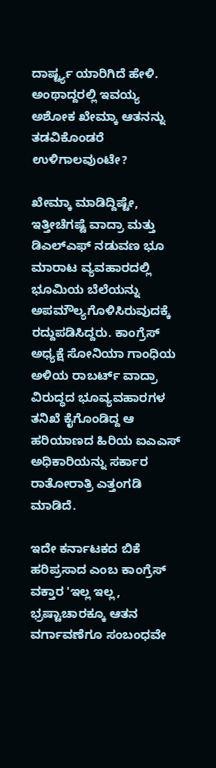ದಾರ್ಷ್ಟ್ಯ ಯಾರಿಗಿದೆ ಹೇಳಿ. ಅಂಥಾದ್ದರಲ್ಲಿ ಇವಯ್ಯ ಅಶೋಕ ಖೇಮ್ಕಾ ಆತನನ್ನು ತಡವಿಕೊಂಡರೆ ಉಳಿಗಾಲವುಂಟೇ?

ಖೇಮ್ಕಾ ಮಾಡಿದ್ದಿಷ್ಟೇ, ಇತ್ತೀಚೆಗಷ್ಟೆ ವಾದ್ರಾ ಮತ್ತು ಡಿಎಲ್‌ಎಫ್ ನಡುವಣ ಭೂ ಮಾರಾಟ ವ್ಯವಹಾರದಲ್ಲಿ ಭೂಮಿಯ ಬೆಲೆಯನ್ನು ಅಪಮೌಲ್ಯಗೊಳಿಸಿರುವುದಕ್ಕೆ ರದ್ದುಪಡಿಸಿದ್ದರು. ಕಾಂಗ್ರೆಸ್ ಅಧ್ಯಕ್ಷೆ ಸೋನಿಯಾ ಗಾಂಧಿಯ ಅಳಿಯ ರಾಬರ್ಟ್ ವಾದ್ರಾ ವಿರುದ್ಧದ ಭೂವ್ಯವಹಾರಗಳ ತನಿಖೆ ಕೈಗೊಂಡಿದ್ದ ಆ ಹರಿಯಾಣದ ಹಿರಿಯ ಐಎಎಸ್ ಅಧಿಕಾರಿಯನ್ನು ಸರ್ಕಾರ ರಾತೋರಾತ್ರಿ ಎತ್ತಂಗಡಿ ಮಾಡಿದೆ.

ಇದೇ ಕರ್ನಾಟಕದ ಬಿಕೆ ಹರಿಪ್ರಸಾದ ಎಂಬ ಕಾಂಗ್ರೆಸ್ ವಕ್ತಾರ 'ಇಲ್ಲ ಇಲ್ಲ, ಭ್ರಷ್ಟಾಚಾರಕ್ಕೂ ಆತನ ವರ್ಗಾವಣೆಗೂ ಸಂಬಂಧವೇ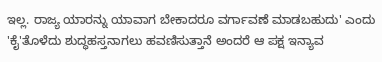ಇಲ್ಲ. ರಾಜ್ಯ ಯಾರನ್ನು ಯಾವಾಗ ಬೇಕಾದರೂ ವರ್ಗಾವಣೆ ಮಾಡಬಹುದು' ಎಂದು 'ಕೈ'ತೊಳೆದು ಶುದ್ಧಹಸ್ತನಾಗಲು ಹವಣಿಸುತ್ತಾನೆ ಅಂದರೆ ಆ ಪಕ್ಷ ಇನ್ಯಾವ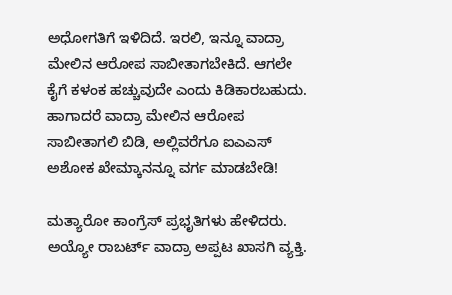ಅಧೋಗತಿಗೆ ಇಳಿದಿದೆ. ಇರಲಿ, ಇನ್ನೂ ವಾದ್ರಾ ಮೇಲಿನ ಆರೋಪ ಸಾಬೀತಾಗಬೇಕಿದೆ. ಆಗಲೇ ಕೈಗೆ ಕಳಂಕ ಹಚ್ಚುವುದೇ ಎಂದು ಕಿಡಿಕಾರಬಹುದು. ಹಾಗಾದರೆ ವಾದ್ರಾ ಮೇಲಿನ ಆರೋಪ ಸಾಬೀತಾಗಲಿ ಬಿಡಿ, ಅಲ್ಲಿವರೆಗೂ ಐಎಎಸ್ ಅಶೋಕ ಖೇಮ್ಕಾನನ್ನೂ ವರ್ಗ ಮಾಡಬೇಡಿ!

ಮತ್ಯಾರೋ ಕಾಂಗ್ರೆಸ್ ಪ್ರಭೃತಿಗಳು ಹೇಳಿದರು. ಅಯ್ಯೋ ರಾಬರ್ಟ್ ವಾದ್ರಾ ಅಪ್ಪಟ ಖಾಸಗಿ ವ್ಯಕ್ತಿ.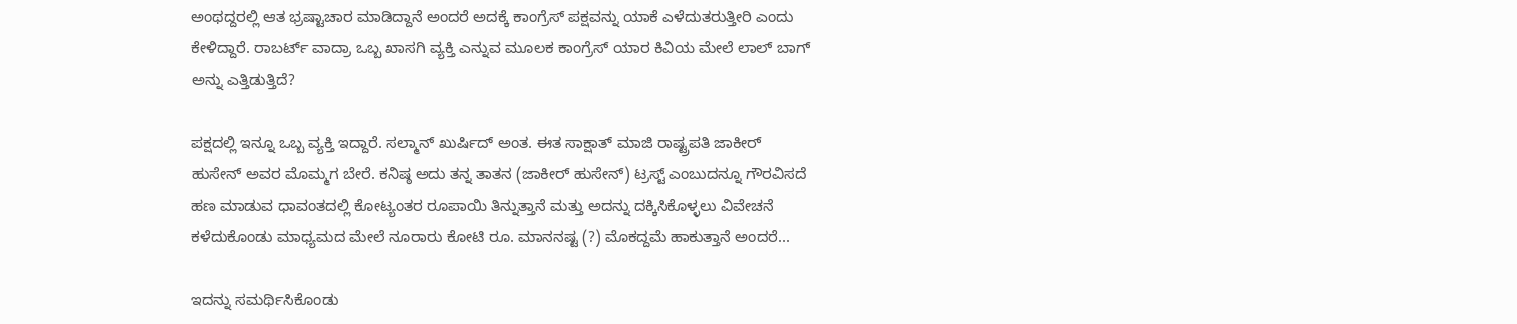ಅಂಥದ್ದರಲ್ಲಿ ಆತ ಭ್ರಷ್ಟಾಚಾರ ಮಾಡಿದ್ದಾನೆ ಅಂದರೆ ಅದಕ್ಕೆ ಕಾಂಗ್ರೆಸ್ ಪಕ್ಷವನ್ನು ಯಾಕೆ ಎಳೆದುತರುತ್ತೀರಿ ಎಂದು ಕೇಳಿದ್ದಾರೆ. ರಾಬರ್ಟ್ ವಾದ್ರಾ ಒಬ್ಬ ಖಾಸಗಿ ವ್ಯಕ್ತಿ ಎನ್ನುವ ಮೂಲಕ ಕಾಂಗ್ರೆಸ್ ಯಾರ ಕಿವಿಯ ಮೇಲೆ ಲಾಲ್ ಬಾಗ್ ಅನ್ನು ಎತ್ತಿಡುತ್ತಿದೆ?

ಪಕ್ಷದಲ್ಲಿ ಇನ್ನೂ ಒಬ್ಬ ವ್ಯಕ್ತಿ ಇದ್ದಾರೆ. ಸಲ್ಮಾನ್ ಖುರ್ಷಿದ್ ಅಂತ. ಈತ ಸಾಕ್ಷಾತ್ ಮಾಜಿ ರಾಷ್ಟ್ರಪತಿ ಜಾಕೀರ್ ಹುಸೇನ್ ಅವರ ಮೊಮ್ಮಗ ಬೇರೆ. ಕನಿಷ್ಠ ಅದು ತನ್ನ ತಾತನ (ಜಾಕೀರ್ ಹುಸೇನ್) ಟ್ರಸ್ಟ್ ಎಂಬುದನ್ನೂ ಗೌರವಿಸದೆ ಹಣ ಮಾಡುವ ಧಾವಂತದಲ್ಲಿ ಕೋಟ್ಯಂತರ ರೂಪಾಯಿ ತಿನ್ನುತ್ತಾನೆ ಮತ್ತು ಅದನ್ನು ದಕ್ಕಿಸಿಕೊಳ್ಳಲು ವಿವೇಚನೆ ಕಳೆದುಕೊಂಡು ಮಾಧ್ಯಮದ ಮೇಲೆ ನೂರಾರು ಕೋಟಿ ರೂ. ಮಾನನಷ್ಟ (?) ಮೊಕದ್ದಮೆ ಹಾಕುತ್ತಾನೆ ಅಂದರೆ...

ಇದನ್ನು ಸಮರ್ಥಿಸಿಕೊಂಡು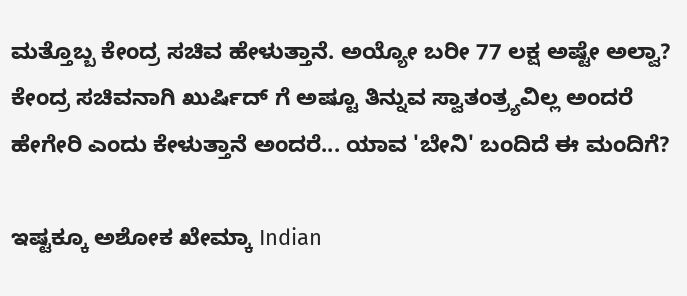ಮತ್ತೊಬ್ಬ ಕೇಂದ್ರ ಸಚಿವ ಹೇಳುತ್ತಾನೆ. ಅಯ್ಯೋ ಬರೀ 77 ಲಕ್ಷ ಅಷ್ಟೇ ಅಲ್ವಾ? ಕೇಂದ್ರ ಸಚಿವನಾಗಿ ಖುರ್ಷಿದ್ ಗೆ ಅಷ್ಟೂ ತಿನ್ನುವ ಸ್ವಾತಂತ್ರ್ಯವಿಲ್ಲ ಅಂದರೆ ಹೇಗೇರಿ ಎಂದು ಕೇಳುತ್ತಾನೆ ಅಂದರೆ... ಯಾವ 'ಬೇನಿ' ಬಂದಿದೆ ಈ ಮಂದಿಗೆ?

ಇಷ್ಟಕ್ಕೂ ಅಶೋಕ ಖೇಮ್ಕಾ Indian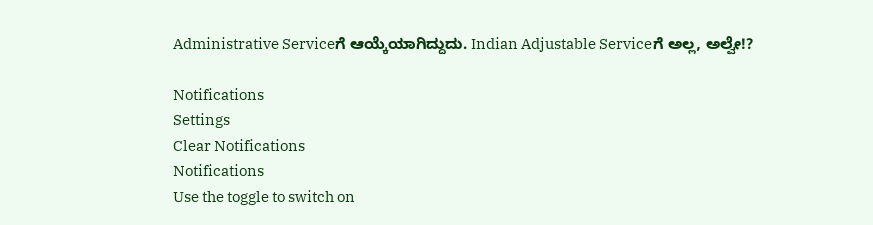Administrative Serviceಗೆ ಆಯ್ಕೆಯಾಗಿದ್ದುದು. Indian Adjustable Serviceಗೆ ಅಲ್ಲ, ಅಲ್ವೇ!?

Notifications
Settings
Clear Notifications
Notifications
Use the toggle to switch on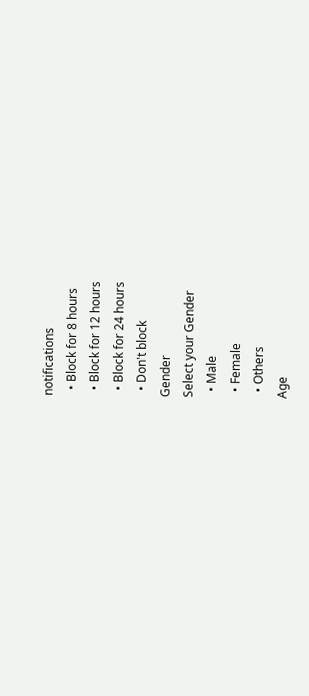notifications
  • Block for 8 hours
  • Block for 12 hours
  • Block for 24 hours
  • Don't block
Gender
Select your Gender
  • Male
  • Female
  • Others
Age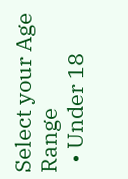Select your Age Range
  • Under 18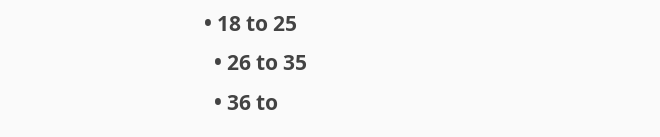• 18 to 25
  • 26 to 35
  • 36 to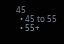45
  • 45 to 55
  • 55+